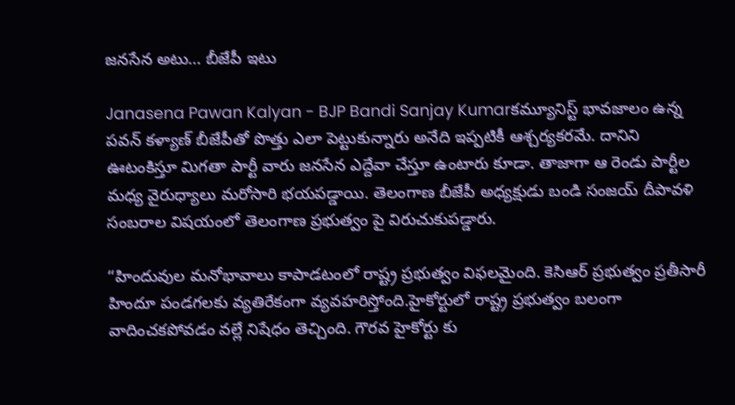జనసేన అటు… బీజేపీ ఇటు

Janasena Pawan Kalyan - BJP Bandi Sanjay Kumarకమ్యూనిస్ట్ భావజాలం ఉన్న పవన్ కళ్యాణ్ బీజేపీతో పొత్తు ఎలా పెట్టుకున్నారు అనేది ఇప్పటికీ ఆశ్చర్యకరమే. దానిని ఊటంకిస్తూ మిగతా పార్టీ వారు జనసేన ఎద్దేవా చేస్తూ ఉంటారు కూడా. తాజాగా ఆ రెండు పార్టీల మధ్య వైరుధ్యాలు మరోసారి భయపడ్డాయి. తెలంగాణ బీజేపీ అధ్యక్షుడు బండి సంజయ్ దీపావళి సంబరాల విషయంలో తెలంగాణ ప్రభుత్వం పై విరుచుకుపడ్డారు.

“హిందువుల మనోభావాలు కాపాడటంలో రాష్ట్ర ప్రభుత్వం విఫలమైంది. కెసిఆర్ ప్రభుత్వం ప్రతీసారీ హిందూ పండగలకు వ్యతిరేకంగా వ్యవహరిస్తోంది.హైకోర్టులో రాష్ట్ర ప్రభుత్వం బలంగా వాదించకపోవడం వల్లే నిషేధం తెచ్చింది. గౌరవ హైకోర్టు కు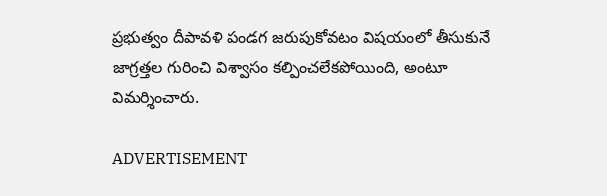ప్రభుత్వం దీపావళి పండగ జరుపుకోవటం విషయంలో తీసుకునే జాగ్రత్తల గురించి విశ్వాసం కల్పించలేకపోయింది, అంటూ విమర్శించారు.

ADVERTISEMENT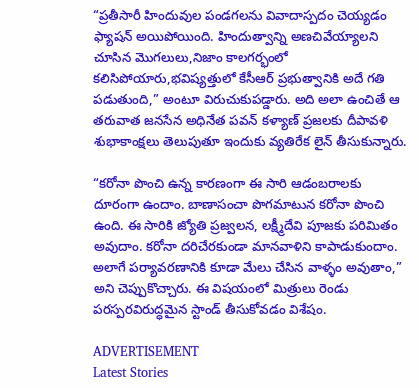“ప్రతీసారీ హిందువుల పండగలను వివాదాస్పదం చెయ్యడం ఫ్యాషన్ అయిపోయింది. హిందుత్వాన్ని అణచివేయ్యాలని చూసిన మొగలులు,నిజాం కాలగర్భంలో కలిసిపోయారు,భవిష్యత్తులో కేసీఆర్ ప్రభుత్వానికి అదే గతి పడుతుంది,” అంటూ విరుచుకుపడ్డారు. అది అలా ఉంచితే ఆ తరువాత జనసేన అధినేత పవన్ కళ్యాణ్ ప్రజలకు దీపావళి శుభాకాంక్షలు తెలుపుతూ ఇందుకు వ్యతిరేక లైన్ తీసుకున్నారు.

“కరోనా పొంచి ఉన్న కారణంగా ఈ సారి ఆడంబరాలకు దూరంగా ఉందాం. బాణాసంచా పొగమాటున కరోనా పొంచి ఉంది. ఈ సారికి జ్యోతి ప్రజ్వలన, లక్ష్మీదేవి పూజకు పరిమితం అవుదాం. కరోనా దరిచేరకుండా మానవాళిని కాపాడుకుందాం. అలాగే పర్యావరణానికి కూడా మేలు చేసిన వాళ్ళం అవుతాం,” అని చెప్పుకొచ్చారు. ఈ విషయంలో మిత్రులు రెండు పరస్పరవిరుద్ధమైన స్టాండ్ తీసుకోవడం విశేషం.

ADVERTISEMENT
Latest Stories